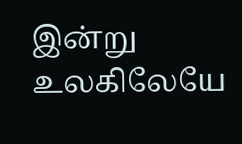இன்று உலகிலேயே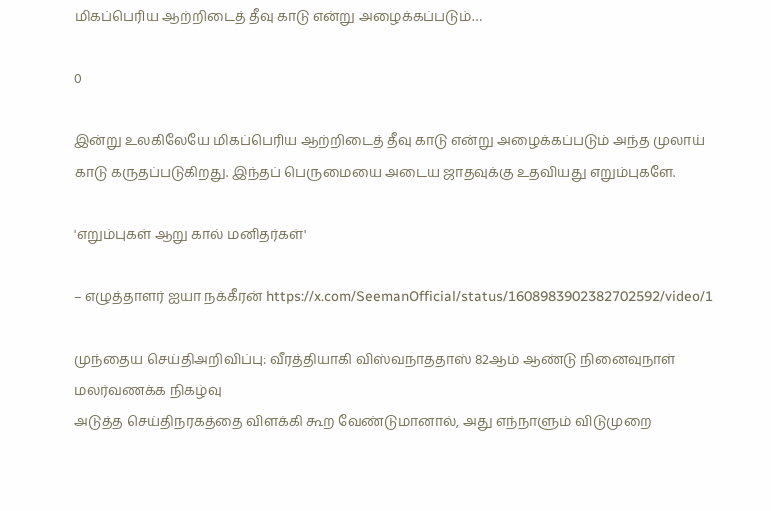மிகப்பெரிய ஆற்றிடைத் தீவு காடு என்று அழைக்கப்படும்…

0

இன்று உலகிலேயே மிகப்பெரிய ஆற்றிடைத் தீவு காடு என்று அழைக்கப்படும் அந்த முலாய் காடு கருதப்படுகிறது. இந்தப் பெருமையை அடைய ஜாதவுக்கு உதவியது எறும்புகளே.

'எறும்புகள் ஆறு கால் மனிதர்கள்'

– எழுத்தாளர் ஐயா நக்கீரன் https://x.com/SeemanOfficial/status/1608983902382702592/video/1

முந்தைய செய்திஅறிவிப்பு: வீரத்தியாகி விஸ்வநாததாஸ் 82ஆம் ஆண்டு நினைவுநாள் மலர்வணக்க நிகழ்வு
அடுத்த செய்திநரகத்தை விளக்கி கூற வேண்டுமானால், அது எந்நாளும் விடுமுறை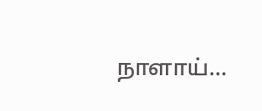நாளாய்…